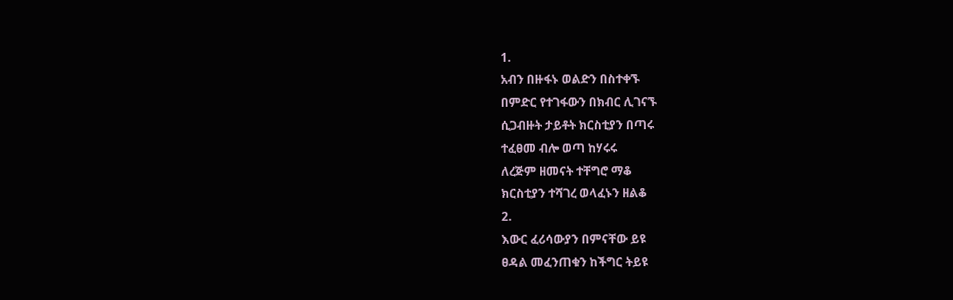1.
አብን በዙፋኑ ወልድን በስተቀኙ
በምድር የተገፋውን በክብር ሊገናኙ
ሲጋብዙት ታይቶት ክርስቲያን በጣሩ
ተፈፀመ ብሎ ወጣ ከሃሩሩ
ለረጅም ዘመናት ተቸግሮ ማቆ
ክርስቲያን ተሻገረ ወላፈኑን ዘልቆ
2.
እውር ፈሪሳውያን በምናቸው ይዩ
ፀዳል መፈንጠቁን ከችግር ትይዩ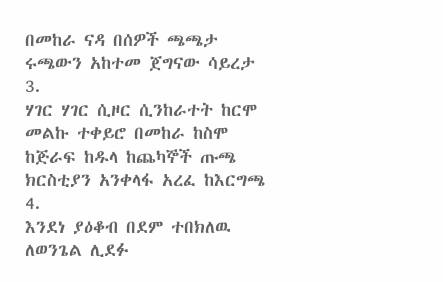በመከራ ናዳ በሰዎች ጫጫታ
ሩጫውን አከተመ ጀግናው ሳይረታ
3.
ሃገር ሃገር ሲዞር ሲንከራተት ከርሞ
መልኩ ተቀይሮ በመከራ ከስሞ
ከጅራፍ ከዱላ ከጨካኞች ጡጫ
ክርስቲያን አንቀላፋ አረፈ ከእርግጫ
4.
እንደነ ያዕቆብ በደም ተበክለዉ
ለወንጌል ሊደፉ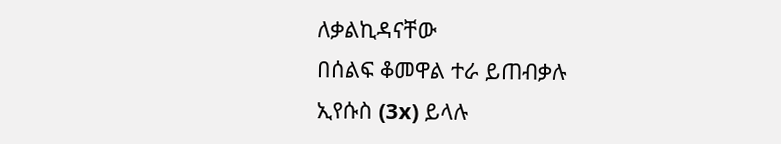ለቃልኪዳናቸው
በሰልፍ ቆመዋል ተራ ይጠብቃሉ
ኢየሱስ (3x) ይላሉ